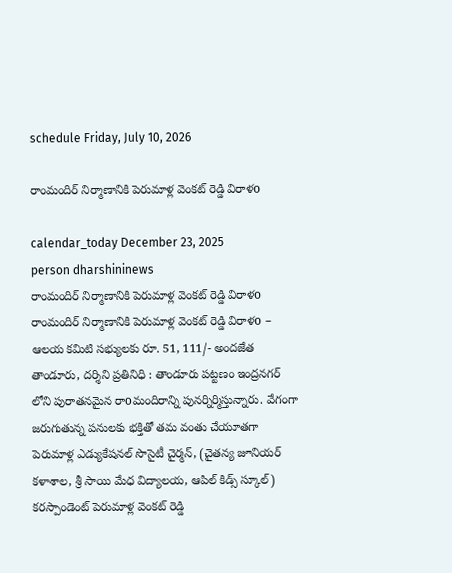schedule Friday, July 10, 2026

రాంమందిర్ నిర్మాణానికి పెరుమాళ్ల వెంకట్ రెడ్డి విరాళo

calendar_today December 23, 2025
person dharshininews
రాంమందిర్ నిర్మాణానికి పెరుమాళ్ల వెంకట్ రెడ్డి విరాళo
రాంమందిర్ నిర్మాణానికి పెరుమాళ్ల వెంకట్ రెడ్డి విరాళo – ఆలయ కమిటి సభ్యులకు రూ. 51, 111/- అందజేత తాండూరు, దర్శిని ప్రతినిధి : తాండూరు పట్టణం ఇంద్రనగర్ లోని పురాతనమైన రాoమందిరాన్ని పునర్నిర్మిస్తున్నారు. వేగంగా జరుగుతున్న పనులకు భక్తితో తమ వంతు చేయూతగా పెరుమాళ్ల ఎడ్యుకేషనల్ సొసైటీ చైర్మన్, (చైతన్య జూనియర్ కళాశాల, శ్రీ సాయి మేధ విద్యాలయ, ఆపిల్ కిడ్స్ స్కూల్) కరస్పాండెంట్ పెరుమాళ్ల వెంకట్ రెడ్డి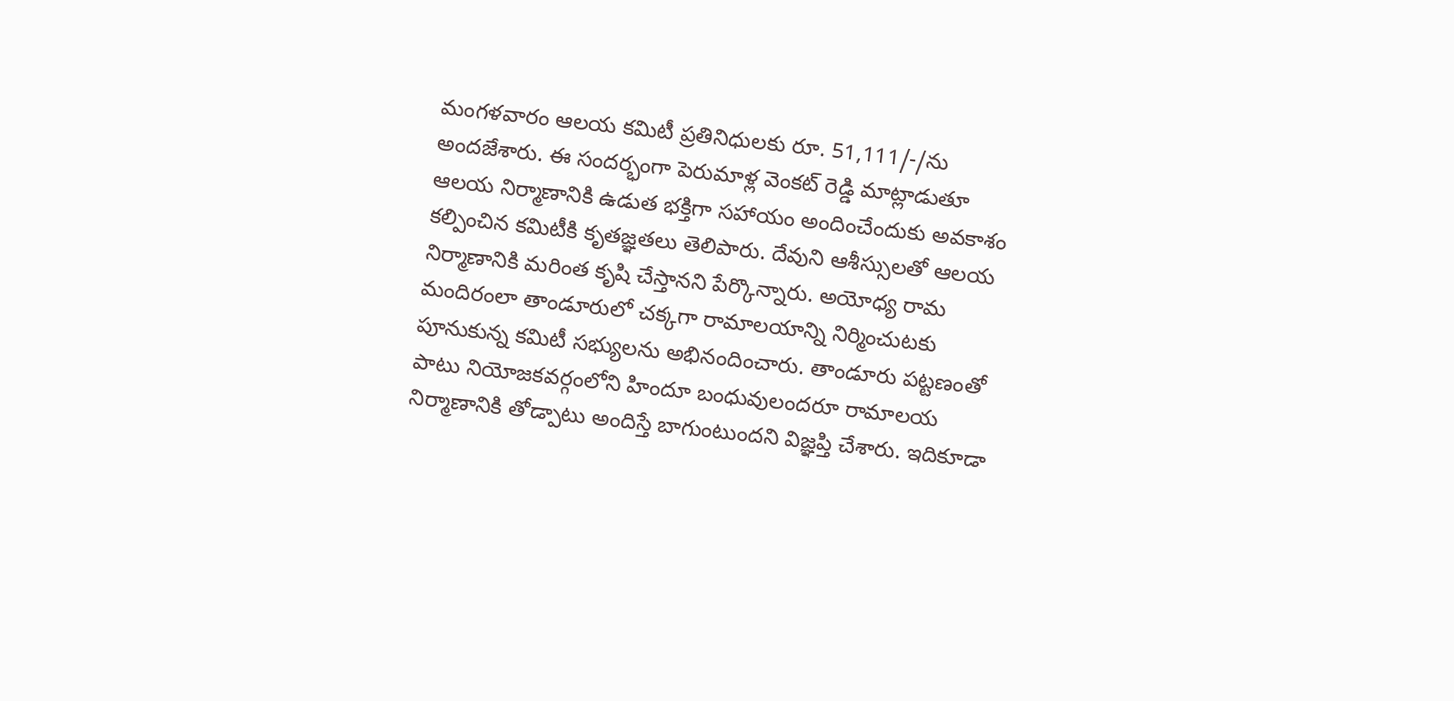మంగళవారం ఆలయ కమిటీ ప్రతినిధులకు రూ. 51,111/-/ను అందజేశారు. ఈ సందర్భంగా పెరుమాళ్ల వెంకట్ రెడ్డి మాట్లాడుతూ ఆలయ నిర్మాణానికి ఉడుత భక్తిగా సహాయం అందించేందుకు అవకాశం కల్పించిన కమిటీకి కృతజ్ఞతలు తెలిపారు. దేవుని ఆశీస్సులతో ఆలయ నిర్మాణానికి మరింత కృషి చేస్తానని పేర్కొన్నారు. అయోధ్య రామ మందిరంలా తాండూరులో చక్కగా రామాలయాన్ని నిర్మించుటకు పూనుకున్న కమిటీ సభ్యులను అభినందించారు. తాండూరు పట్టణంతో పాటు నియోజకవర్గంలోని హిందూ బంధువులందరూ రామాలయ నిర్మాణానికి తోడ్పాటు అందిస్తే బాగుంటుందని విజ్ఞప్తి చేశారు. ఇదికూడా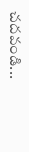చదవండి...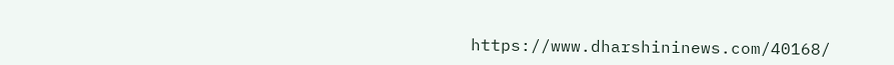https://www.dharshininews.com/40168/